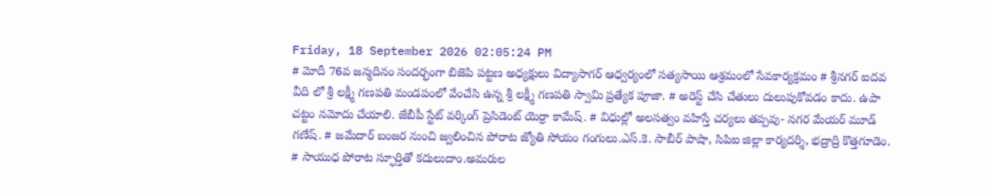Friday, 18 September 2026 02:05:24 PM
# మోదీ 76వ జన్మదినం సందర్భంగా బిజెపి పట్టణ అధ్యక్షులు విద్యాసాగర్ ఆధ్వర్యంలో సత్యసాయి ఆశ్రమంలో సేవకార్యక్రమం # శ్రీనగర్ ఐదవ వీది లో శ్రీ లక్ష్మీ గణపతి మండపంలో వేంచేసి ఉన్న శ్రీ లక్ష్మీ గణపతి స్వామి ప్రత్యేక పూజా. # అరెస్ట్ చేసి చేతులు దులుపుకోవడం కాదు. ఉపా చట్టం నమోదు చేయాలి. జేబీపీ స్టేట్ వర్కింగ్ ప్రెసిడెంట్ యెర్రా కామేష్. # విధుల్లో అలసత్వం వహిస్తే చర్యలు తప్పవు- నగర మేయర్ మూడ్ గణేష్. # జమేదార్ బంజర నుంచి జ్వలించిన పోరాట జ్యోతి సోయం గంగులు.ఎస్.కె. సాబీర్ పాషా, సిపిఐ జిల్లా కార్యదర్శి, భద్రాద్రి కొత్తగూడెం. # సాయుధ పోరాట స్ఫూర్తితో కదులుదాం.అమరుల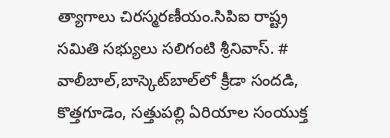త్యాగాలు చిరస్మరణీయం.సిపిఐ రాష్ట్ర సమితి సభ్యులు సలిగంటి శ్రీనివాస్. # వాలీబాల్‌,బాస్కెట్‌బాల్‌లో క్రీడా సందడి, కొత్తగూడెం, సత్తుపల్లి ఏరియాల సంయుక్త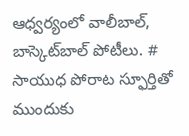ఆధ్వర్యంలో వాలీబాల్, బాస్కెట్‌బాల్ పోటీలు. # సాయుధ పోరాట స్ఫూర్తితో ముందుకు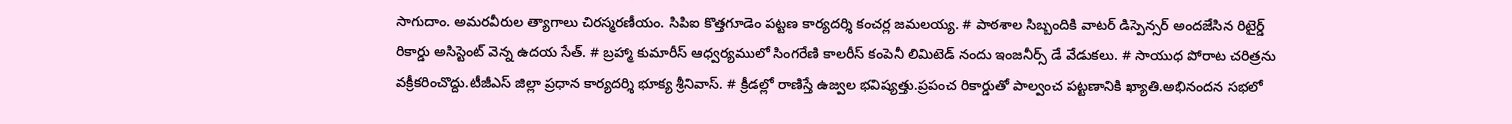సాగుదాం. అమరవీరుల త్యాగాలు చిరస్మరణీయం. సిపిఐ కొత్తగూడెం పట్టణ కార్యదర్శి కంచర్ల జమలయ్య. # పాఠశాల సిబ్బందికి వాటర్ డిస్పెన్సర్ అందజేసిన రిటైర్డ్ రికార్డు అసిస్టెంట్ వెన్న ఉదయ సేత్. # బ్రహ్మా కుమారీస్ ఆధ్వర్యములో సింగరేణి కాలరీస్ కంపెనీ లిమిటెడ్ నందు ఇంజనీర్స్ డే వేడుకలు. # సాయుధ పోరాట చరిత్రను వక్రీకరించొద్దు.టీజీఎస్ జిల్లా ప్రధాన కార్యదర్శి భూక్య శ్రీనివాస్. # క్రీడల్లో రాణిస్తే ఉజ్వల భవిష్యత్తు.ప్రపంచ రికార్డుతో పాల్వంచ పట్టణానికి ఖ్యాతి.అభినందన సభలో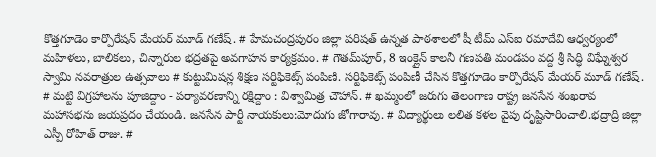కొత్తగూడెం కార్పొరేషన్ మేయర్ మూడ్ గణేష్. # హేమచంద్రపురం జిల్లా పరిషత్ ఉన్నత పాఠశాలలో షీ టీమ్‌ ఎస్‌ఐ రమాదేవి ఆధ్వర్యంలో మహిళలు, బాలికలు, చిన్నారుల భద్రతపై అవగాహన కార్యక్రమం. # గౌతమ్‌పూర్, 8 ఇంక్లైన్ కాలనీ గణపతి మండపం వద్ద శ్రీ సిద్ధి విఘ్నేశ్వర స్వామి నవరాత్రుల ఉత్సవాలు # కుట్టుమిషన్ల శిక్షణ సర్టిఫికెట్స్ పంపిణి. సర్టిఫికెట్స్ పంపిణీ చేసిన కొత్తగూడెం కార్పొరేషన్ మేయర్ మూడ్ గణేష్. # మట్టి విగ్రహాలను పూజిద్దాం - పర్యావరణాన్ని రక్షిద్దాం : విశ్వామిత్ర చౌహాన్. # ఖమ్మంలో జరుగు తెలంగాణ రాష్ట్ర జనసేన శంఖరావ మహాసభను జయప్రదం చేయండి. జనసేన పార్టీ నాయకులు:మోదుగు జోగారావు. # విద్యార్థులు లలిత కళల వైపు దృష్టిసారించాలి.భద్రాద్రి జిల్లా ఎస్పీ రోహిత్ రాజు. #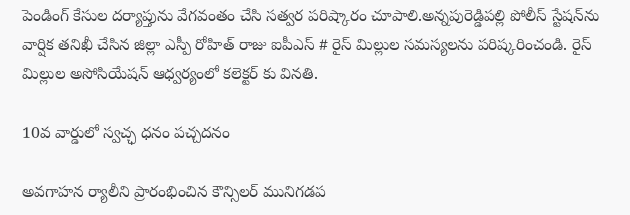పెండింగ్ కేసుల దర్యాప్తును వేగవంతం చేసి సత్వర పరిష్కారం చూపాలి.అన్నపురెడ్డిపల్లి పోలీస్ స్టేషన్‌ను వార్షిక తనిఖీ చేసిన జిల్లా ఎస్పీ రోహిత్ రాజు ఐపీఎస్ # రైస్ మిల్లుల సమస్యలను పరిష్కరించండి. రైస్ మిల్లుల అసోసియేషన్ ఆధ్వర్యంలో కలెక్టర్ కు వినతి.

10వ వార్డులో స్వచ్ఛ ధనం పచ్చదనం

అవగాహన ర్యాలీని ప్రారంభించిన కౌన్సిలర్ మునిగడప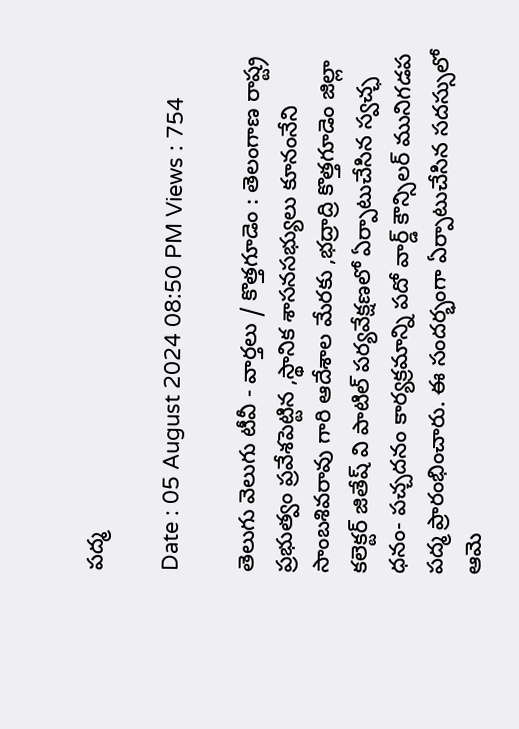పద్మ

Date : 05 August 2024 08:50 PM Views : 754

తెలుగు వెలుగు టీవీ - వార్తలు / కొత్తగూడెం : తెలంగాణ రాష్ట్ర ప్రభుత్వం ప్రవేశపెట్టిన ,స్థానిక శాసనసభ్యులు కూనంనేని సాంబశివరావు గారి ఆదేశాల మేరకు ,భద్రాద్రి కొత్తగూడెం జిల్లా కలెక్టర్ జితేష్ వి పాటిల్ పర్యవేక్షణలో ఏర్పాటుచేసిన స్వచ్ఛ ధనం- పచ్చదనం కార్యక్రమాన్ని పదో వార్డ్ కౌన్సిలర్ మునిగడప పద్మ ప్రారంభించారు. ఈ సందర్భంగా ఏర్పాటుచేసిన సదస్సులో ఆమె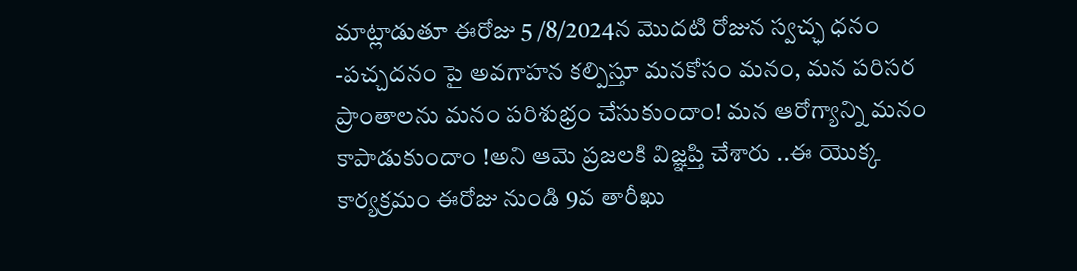మాట్లాడుతూ ఈరోజు 5 /8/2024న మొదటి రోజున స్వచ్ఛ ధనం -పచ్చదనం పై అవగాహన కల్పిస్తూ మనకోసం మనం, మన పరిసర ప్రాంతాలను మనం పరిశుభ్రం చేసుకుందాం! మన ఆరోగ్యాన్ని మనం కాపాడుకుందాం !అని ఆమె ప్రజలకి విజ్ఞప్తి చేశారు ..ఈ యొక్క కార్యక్రమం ఈరోజు నుండి 9వ తారీఖు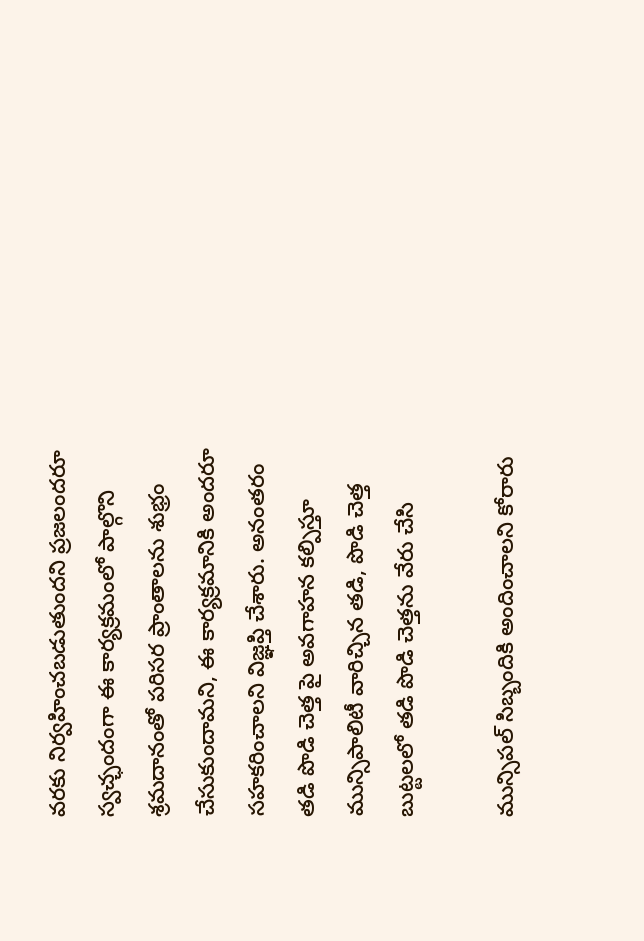వరకు నిర్వహించబడుతుందని ప్రజలందరూ స్వచ్ఛందంగా ఈ కార్యక్రమంలో పాల్గొని శ్రమదానంతో పరిసర ప్రాంతాలను శుభ్రం చేసుకుందామని, ఈ కార్యక్రమానికి అందరూ సహకరించాలని విజ్ఞప్తి చేశారు. అనంతరం తడి పొడి చెత్త పై అవగాహన కల్పిస్తూ మున్సిపాలిటీ వారిచ్చిన తడి, పొడి చెత్త బుట్టలలో తడి పొడి చెత్తను వేరు చేసి

మున్సిపల్ సిబ్బందికి అందించాలని కోరారు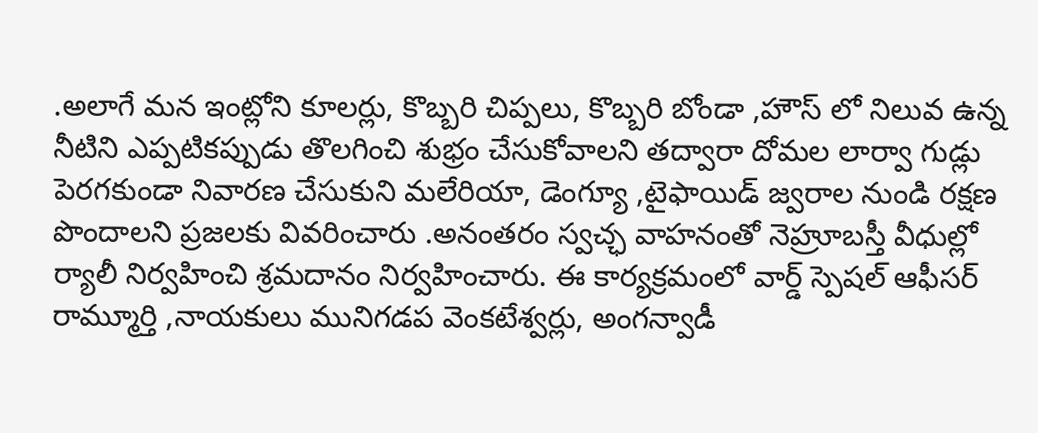.అలాగే మన ఇంట్లోని కూలర్లు, కొబ్బరి చిప్పలు, కొబ్బరి బోండా ,హౌస్ లో నిలువ ఉన్న నీటిని ఎప్పటికప్పుడు తొలగించి శుభ్రం చేసుకోవాలని తద్వారా దోమల లార్వా గుడ్లు పెరగకుండా నివారణ చేసుకుని మలేరియా, డెంగ్యూ ,టైఫాయిడ్ జ్వరాల నుండి రక్షణ పొందాలని ప్రజలకు వివరించారు .అనంతరం స్వచ్ఛ వాహనంతో నెహ్రూబస్తీ వీధుల్లో ర్యాలీ నిర్వహించి శ్రమదానం నిర్వహించారు. ఈ కార్యక్రమంలో వార్డ్ స్పెషల్ ఆఫీసర్ రామ్మూర్తి ,నాయకులు మునిగడప వెంకటేశ్వర్లు, అంగన్వాడీ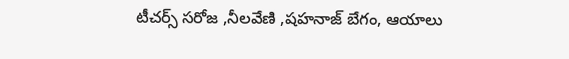టీచర్స్ సరోజ ,నీలవేణి ,షహనాజ్ బేగం, ఆయాలు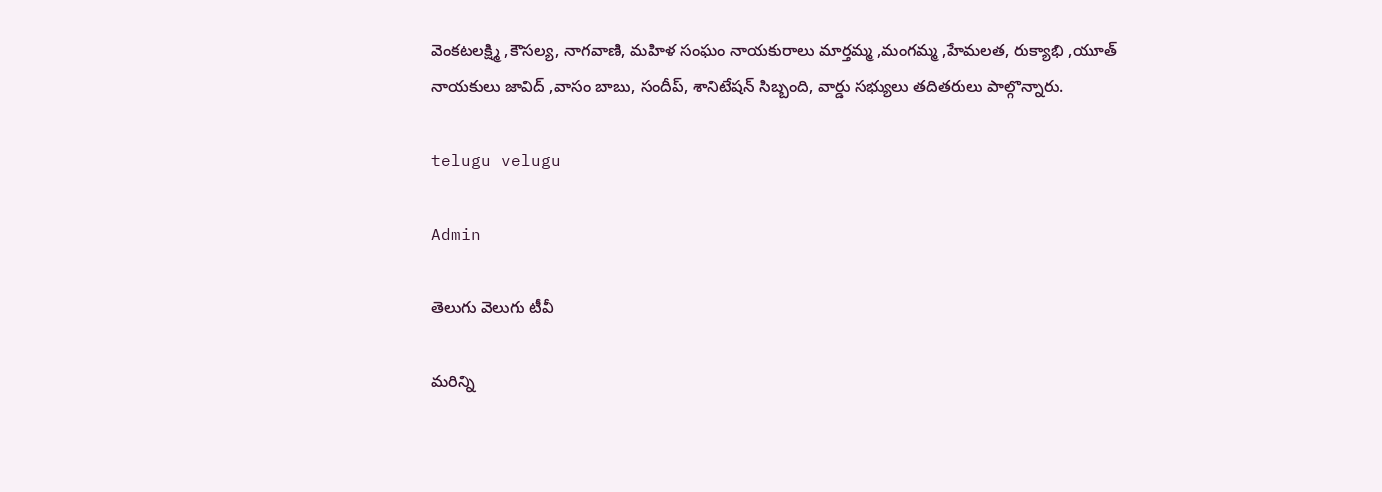వెంకటలక్ష్మి ,కౌసల్య, నాగవాణి, మహిళ సంఘం నాయకురాలు మార్తమ్మ ,మంగమ్మ ,హేమలత, రుక్యాభి ,యూత్ నాయకులు జావిద్ ,వాసం బాబు, సందీప్, శానిటేషన్ సిబ్బంది, వార్డు సభ్యులు తదితరులు పాల్గొన్నారు.

telugu velugu

Admin

తెలుగు వెలుగు టీవీ

మరిన్ని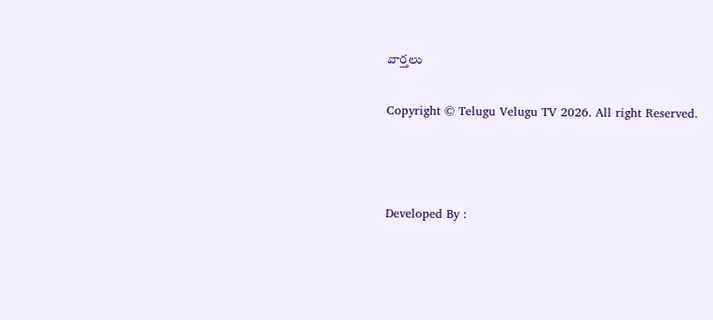వార్తలు

Copyright © Telugu Velugu TV 2026. All right Reserved.



Developed By :